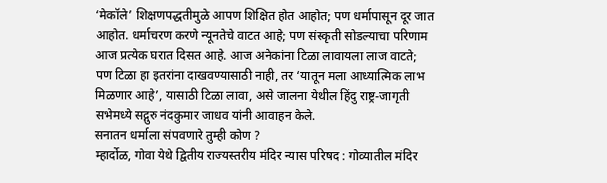‘मेकॉले’ शिक्षणपद्धतीमुळे आपण शिक्षित होत आहोत; पण धर्मापासून दूर जात आहोत. धर्माचरण करणे न्यूनतेचे वाटत आहे; पण संस्कृती सोडल्याचा परिणाम आज प्रत्येक घरात दिसत आहे. आज अनेकांना टिळा लावायला लाज वाटते; पण टिळा हा इतरांना दाखवण्यासाठी नाही, तर ‘यातून मला आध्यात्मिक लाभ मिळणार आहे’, यासाठी टिळा लावा, असे जालना येथील हिंदु राष्ट्र-जागृती सभेमध्ये सद्गुरु नंदकुमार जाधव यांनी आवाहन केले.
सनातन धर्माला संपवणारे तुम्ही कोण ?
म्हार्दोळ, गोवा येथे द्वितीय राज्यस्तरीय मंदिर न्यास परिषद : गोव्यातील मंदिर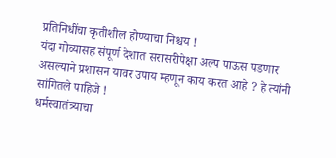प्रतिनिधींचा कृतीशील होण्याचा निश्चय !
यंदा गोव्यासह संपूर्ण देशात सरासरीपेक्षा अल्प पाऊस पडणार असल्याने प्रशासन यावर उपाय म्हणून काय करत आहे ? हे त्यांनी सांगितले पाहिजे !
धर्मस्वातंत्र्याचा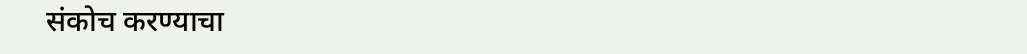संकोच करण्याचा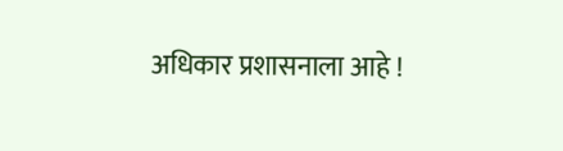अधिकार प्रशासनाला आहे !